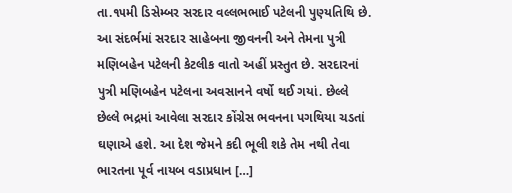તા.૧૫મી ડિસેમ્બર સરદાર વલ્લભભાઈ પટેલની પુણ્યતિથિ છે. આ સંદર્ભમાં સરદાર સાહેબના જીવનની અને તેમના પુત્રી મણિબહેન પટેલની કેટલીક વાતો અહીં પ્રસ્તુત છે. સરદારનાં પુત્રી મણિબહેન પટેલના અવસાનને વર્ષો થઈ ગયાં. છેલ્લે છેલ્લે ભદ્રમાં આવેલા સરદાર કોંગ્રેસ ભવનના પગથિયા ચડતાં ઘણાએ હશે. આ દેશ જેમને કદી ભૂલી શકે તેમ નથી તેવા ભારતના પૂર્વ નાયબ વડાપ્રધાન […]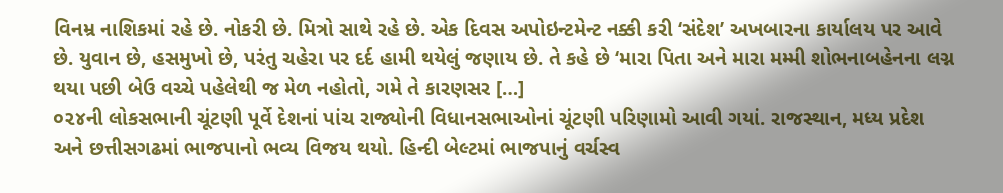વિનમ્ર નાશિકમાં રહે છે. નોકરી છે. મિત્રો સાથે રહે છે. એક દિવસ અપોઇન્ટમેન્ટ નક્કી કરી ‘સંદેશ’ અખબારના કાર્યાલય પર આવે છે. યુવાન છે, હસમુખો છે, પરંતુ ચહેરા પર દર્દ હામી થયેલું જણાય છે. તે કહે છે ‘મારા પિતા અને મારા મમ્મી શોભનાબહેનના લગ્ન થયા પછી બેઉ વચ્ચે પહેલેથી જ મેળ નહોતો, ગમે તે કારણસર […]
૦૨૪ની લોકસભાની ચૂંટણી પૂર્વે દેશનાં પાંચ રાજ્યોની વિધાનસભાઓનાં ચૂંટણી પરિણામો આવી ગયાં. રાજસ્થાન, મધ્ય પ્રદેશ અને છત્તીસગઢમાં ભાજપાનો ભવ્ય વિજય થયો. હિન્દી બેલ્ટમાં ભાજપાનું વર્ચસ્વ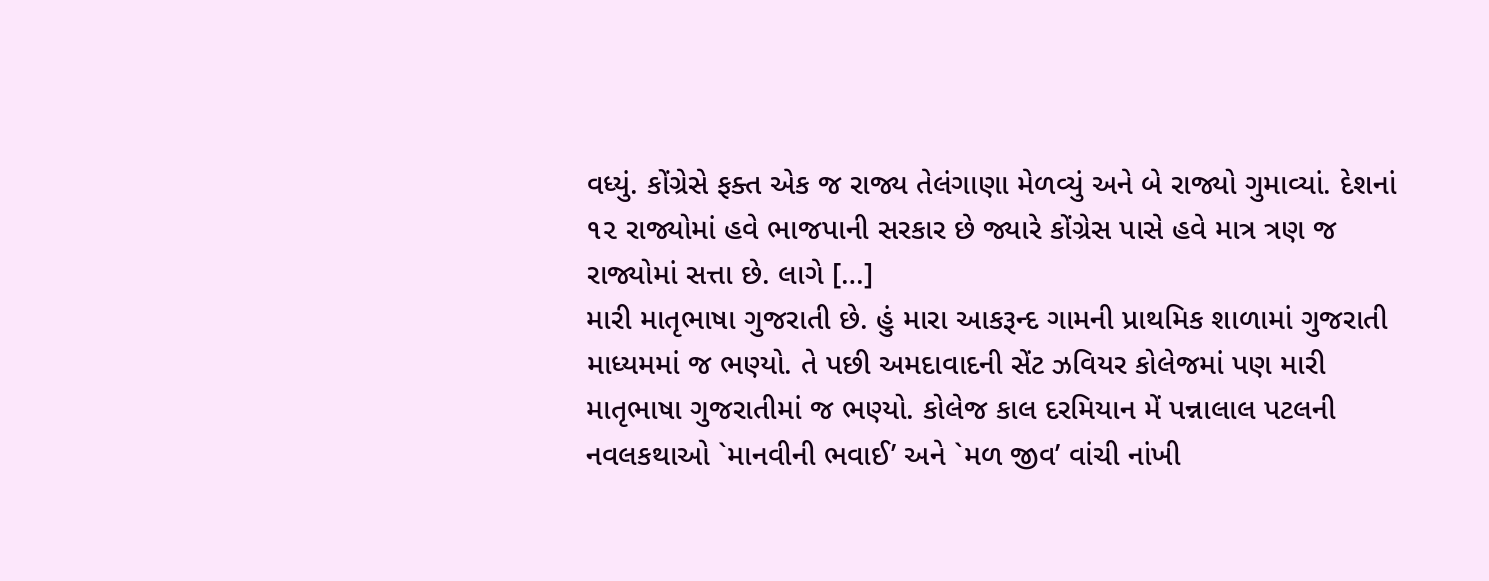વધ્યું. કોંગ્રેસે ફક્ત એક જ રાજ્ય તેલંગાણા મેળવ્યું અને બે રાજ્યો ગુમાવ્યાં. દેશનાં ૧૨ રાજ્યોમાં હવે ભાજપાની સરકાર છે જ્યારે કોંગ્રેસ પાસે હવે માત્ર ત્રણ જ રાજ્યોમાં સત્તા છે. લાગે […]
મારી માતૃભાષા ગુજરાતી છે. હું મારા આકરૂન્દ ગામની પ્રાથમિક શાળામાં ગુજરાતી માધ્યમમાં જ ભણ્યો. તે પછી અમદાવાદની સેંટ ઝવિયર કોલેજમાં પણ મારી માતૃભાષા ગુજરાતીમાં જ ભણ્યો. કોલેજ કાલ દરમિયાન મેં પન્નાલાલ પટલની નવલકથાઓ `માનવીની ભવાઈ’ અને `મળ જીવ’ વાંચી નાંખી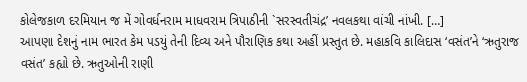કોલેજકાળ દરમિયાન જ મેં ગોવર્ધનરામ માધવરામ ત્રિપાઠીની `સરસ્વતીચંદ્ર’ નવલકથા વાંચી નાંખી. […]
આપણા દેશનું નામ ભારત કેમ પડયું તેની દિવ્ય અને પૌરાણિક કથા અહીં પ્રસ્તુત છે. મહાકવિ કાલિદાસ ‘વસંત’ને ‘ઋતુરાજ વસંત’ કહ્યો છે. ઋતુઓની રાણી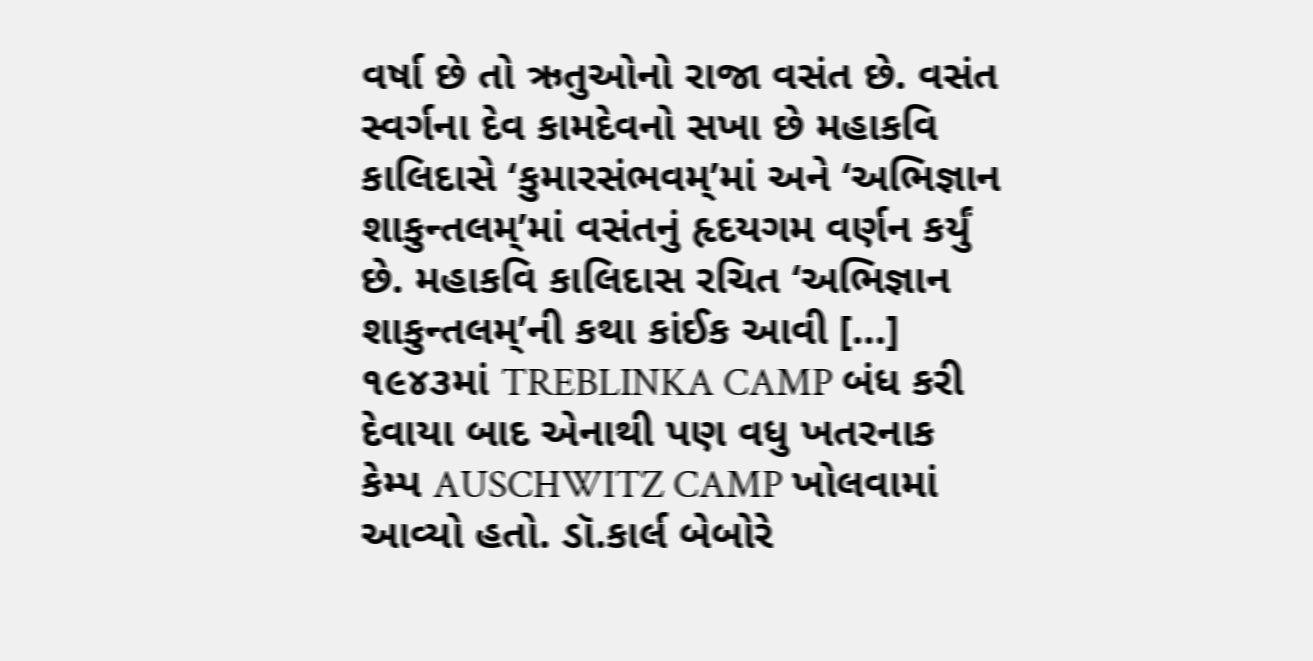વર્ષા છે તો ઋતુઓનો રાજા વસંત છે. વસંત સ્વર્ગના દેવ કામદેવનો સખા છે મહાકવિ કાલિદાસે ‘કુમારસંભવમ્’માં અને ‘અભિજ્ઞાન શાકુન્તલમ્’માં વસંતનું હૃદયગમ વર્ણન કર્યું છે. મહાકવિ કાલિદાસ રચિત ‘અભિજ્ઞાન શાકુન્તલમ્’ની કથા કાંઈક આવી […]
૧૯૪૩માં TREBLINKA CAMP બંધ કરી દેવાયા બાદ એનાથી પણ વધુ ખતરનાક કેમ્પ AUSCHWITZ CAMP ખોલવામાં આવ્યો હતો. ડૉ.કાર્લ બેબોરે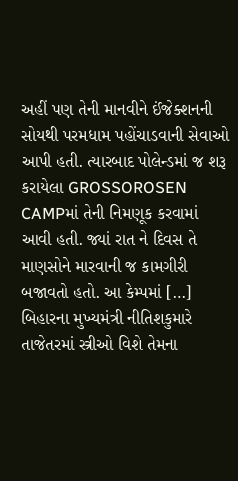અહીં પણ તેની માનવીને ઈંજેક્શનની સોયથી પરમધામ પહોંચાડવાની સેવાઓ આપી હતી. ત્યારબાદ પોલેન્ડમાં જ શરૂ કરાયેલા GROSSOROSEN CAMPમાં તેની નિમણૂક કરવામાં આવી હતી. જ્યાં રાત ને દિવસ તે માણસોને મારવાની જ કામગીરી બજાવતો હતો. આ કેમ્પમાં […]
બિહારના મુખ્યમંત્રી નીતિશકુમારે તાજેતરમાં સ્ત્રીઓ વિશે તેમના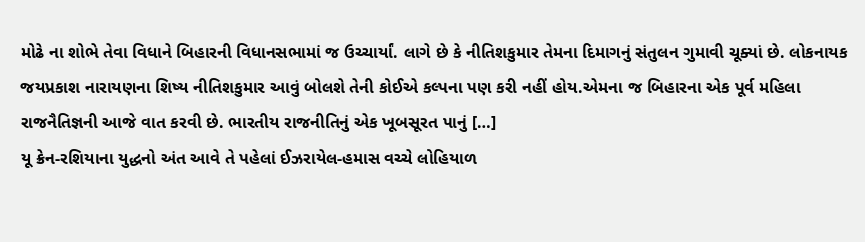મોઢે ના શોભે તેવા વિધાને બિહારની વિધાનસભામાં જ ઉચ્ચાર્યાં. લાગે છે કે નીતિશકુમાર તેમના દિમાગનું સંતુલન ગુમાવી ચૂક્યાં છે. લોકનાયક જયપ્રકાશ નારાયણના શિષ્ય નીતિશકુમાર આવું બોલશે તેની કોઈએ કલ્પના પણ કરી નહીં હોય.એમના જ બિહારના એક પૂર્વ મહિલા રાજનૈતિજ્ઞની આજે વાત કરવી છે. ભારતીય રાજનીતિનું એક ખૂબસૂરત પાનું […]
યૂ ક્રેન-રશિયાના યુદ્ધનો અંત આવે તે પહેલાં ઈઝરાયેલ-હમાસ વચ્ચે લોહિયાળ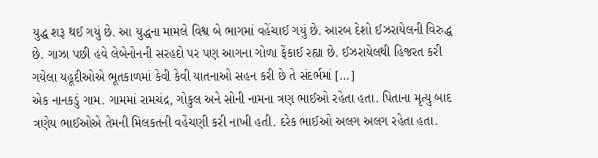યુદ્ધ શરૂ થઈ ગયું છે. આ યુદ્ધના મામલે વિશ્વ બે ભાગમાં વહેંચાઈ ગયું છે. આરબ દેશો ઈઝરાયેલની વિરુદ્ધ છે. ગાઝા પછી હવે લેબેનોનની સરહદો પર પણ આગના ગોળા ફેંકાઈ રહ્યા છે. ઈઝરાયેલથી હિજરત કરી ગયેલા યહૂદીઓએ ભૂતકાળમાં કેવી કેવી યાતનાઓ સહન કરી છે તે સંદર્ભમાં […]
એક નાનકડું ગામ. ગામમાં રામચંદ્ર, ગોકુલ અને સોની નામના ત્રણ ભાઈઓ રહેતા હતા. પિતાના મૃત્યુ બાદ ત્રણેય ભાઈઓએ તેમની મિલકતની વહેંચણી કરી નાખી હતી. દરેક ભાઈઓ અલગ અલગ રહેતા હતા.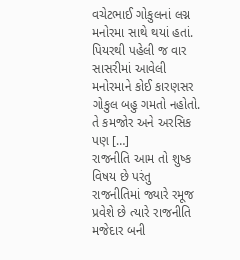વચેટભાઈ ગોકુલનાં લગ્ન મનોરમા સાથે થયાં હતાં. પિયરથી પહેલી જ વાર સાસરીમાં આવેલી મનોરમાને કોઈ કારણસર ગોકુલ બહુ ગમતો નહોતો. તે કમજોર અને અરસિક પણ […]
રાજનીતિ આમ તો શુષ્ક વિષય છે પરંતુ રાજનીતિમાં જ્યારે રમૂજ પ્રવેશે છે ત્યારે રાજનીતિ મજેદાર બની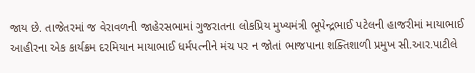જાય છે. તાજેતરમાં જ વેરાવળની જાહેરસભામાં ગુજરાતના લોકપ્રિય મુખ્યમંત્રી ભૂપેન્દ્રભાઈ પટેલની હાજરીમાં માયાભાઈ આહીરના એક કાર્યક્રમ દરમિયાન માયાભાઈ ધર્મપત્નીને મંચ પર ન જોતાં ભાજપાના શક્તિશાળી પ્રમુખ સી.આર.પાટીલે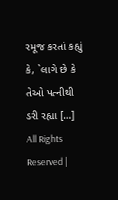રમૂજ કરતાં કહ્યું કે, `લાગે છે કે તેઓ પત્નીથી ડરી રહ્યા […]
All Rights Reserved |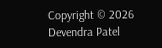Copyright © 2026 Devendra Patel